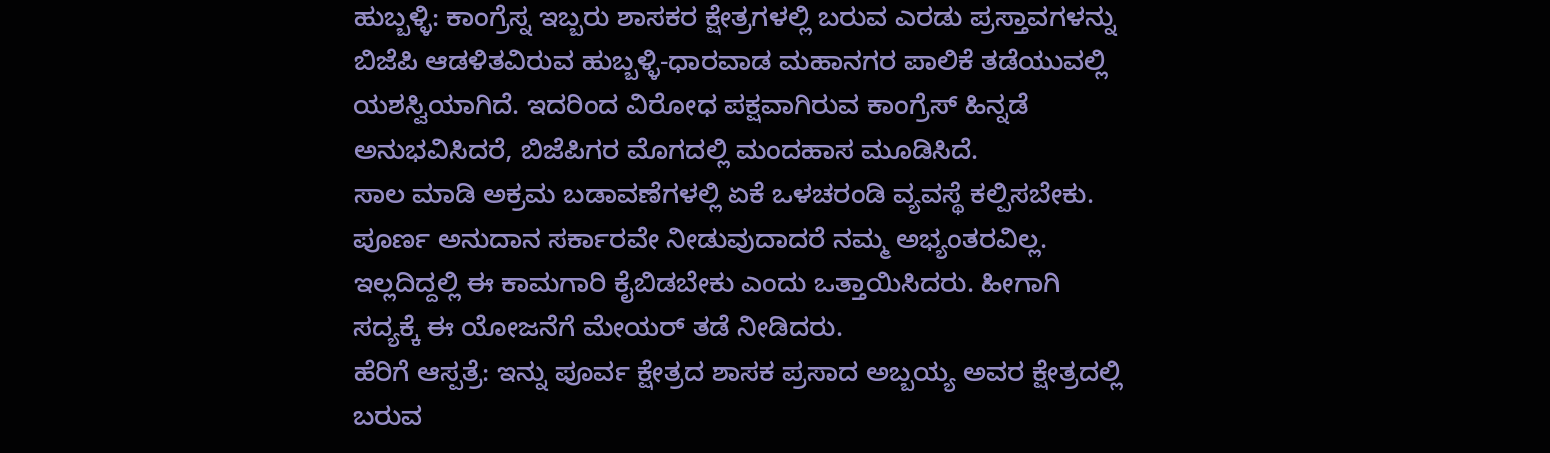ಹುಬ್ಬಳ್ಳಿ: ಕಾಂಗ್ರೆಸ್ನ ಇಬ್ಬರು ಶಾಸಕರ ಕ್ಷೇತ್ರಗಳಲ್ಲಿ ಬರುವ ಎರಡು ಪ್ರಸ್ತಾವಗಳನ್ನು ಬಿಜೆಪಿ ಆಡಳಿತವಿರುವ ಹುಬ್ಬಳ್ಳಿ-ಧಾರವಾಡ ಮಹಾನಗರ ಪಾಲಿಕೆ ತಡೆಯುವಲ್ಲಿ ಯಶಸ್ವಿಯಾಗಿದೆ. ಇದರಿಂದ ವಿರೋಧ ಪಕ್ಷವಾಗಿರುವ ಕಾಂಗ್ರೆಸ್ ಹಿನ್ನಡೆ ಅನುಭವಿಸಿದರೆ, ಬಿಜೆಪಿಗರ ಮೊಗದಲ್ಲಿ ಮಂದಹಾಸ ಮೂಡಿಸಿದೆ.
ಸಾಲ ಮಾಡಿ ಅಕ್ರಮ ಬಡಾವಣೆಗಳಲ್ಲಿ ಏಕೆ ಒಳಚರಂಡಿ ವ್ಯವಸ್ಥೆ ಕಲ್ಪಿಸಬೇಕು. ಪೂರ್ಣ ಅನುದಾನ ಸರ್ಕಾರವೇ ನೀಡುವುದಾದರೆ ನಮ್ಮ ಅಭ್ಯಂತರವಿಲ್ಲ. ಇಲ್ಲದಿದ್ದಲ್ಲಿ ಈ ಕಾಮಗಾರಿ ಕೈಬಿಡಬೇಕು ಎಂದು ಒತ್ತಾಯಿಸಿದರು. ಹೀಗಾಗಿ ಸದ್ಯಕ್ಕೆ ಈ ಯೋಜನೆಗೆ ಮೇಯರ್ ತಡೆ ನೀಡಿದರು.
ಹೆರಿಗೆ ಆಸ್ಪತ್ರೆ: ಇನ್ನು ಪೂರ್ವ ಕ್ಷೇತ್ರದ ಶಾಸಕ ಪ್ರಸಾದ ಅಬ್ಬಯ್ಯ ಅವರ ಕ್ಷೇತ್ರದಲ್ಲಿ ಬರುವ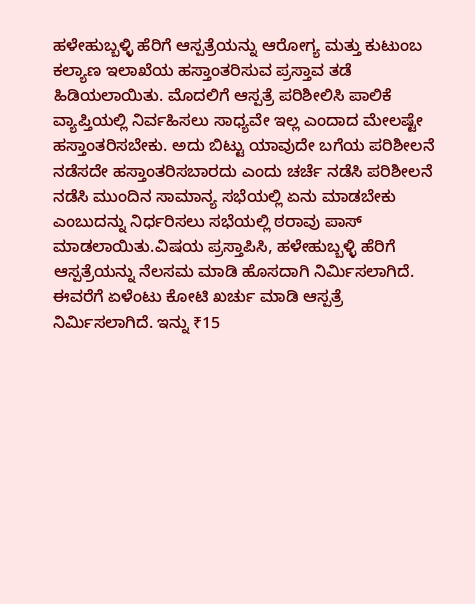ಹಳೇಹುಬ್ಬಳ್ಳಿ ಹೆರಿಗೆ ಆಸ್ಪತ್ರೆಯನ್ನು ಆರೋಗ್ಯ ಮತ್ತು ಕುಟುಂಬ ಕಲ್ಯಾಣ ಇಲಾಖೆಯ ಹಸ್ತಾಂತರಿಸುವ ಪ್ರಸ್ತಾವ ತಡೆ ಹಿಡಿಯಲಾಯಿತು. ಮೊದಲಿಗೆ ಆಸ್ಪತ್ರೆ ಪರಿಶೀಲಿಸಿ ಪಾಲಿಕೆ ವ್ಯಾಪ್ತಿಯಲ್ಲಿ ನಿರ್ವಹಿಸಲು ಸಾಧ್ಯವೇ ಇಲ್ಲ ಎಂದಾದ ಮೇಲಷ್ಟೇ ಹಸ್ತಾಂತರಿಸಬೇಕು. ಅದು ಬಿಟ್ಟು ಯಾವುದೇ ಬಗೆಯ ಪರಿಶೀಲನೆ ನಡೆಸದೇ ಹಸ್ತಾಂತರಿಸಬಾರದು ಎಂದು ಚರ್ಚೆ ನಡೆಸಿ ಪರಿಶೀಲನೆ ನಡೆಸಿ ಮುಂದಿನ ಸಾಮಾನ್ಯ ಸಭೆಯಲ್ಲಿ ಏನು ಮಾಡಬೇಕು ಎಂಬುದನ್ನು ನಿರ್ಧರಿಸಲು ಸಭೆಯಲ್ಲಿ ಠರಾವು ಪಾಸ್ ಮಾಡಲಾಯಿತು.ವಿಷಯ ಪ್ರಸ್ತಾಪಿಸಿ, ಹಳೇಹುಬ್ಬಳ್ಳಿ ಹೆರಿಗೆ ಆಸ್ಪತ್ರೆಯನ್ನು ನೆಲಸಮ ಮಾಡಿ ಹೊಸದಾಗಿ ನಿರ್ಮಿಸಲಾಗಿದೆ. ಈವರೆಗೆ ಏಳೆಂಟು ಕೋಟಿ ಖರ್ಚು ಮಾಡಿ ಆಸ್ಪತ್ರೆ ನಿರ್ಮಿಸಲಾಗಿದೆ. ಇನ್ನು ₹15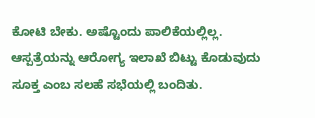ಕೋಟಿ ಬೇಕು. ಅಷ್ಟೊಂದು ಪಾಲಿಕೆಯಲ್ಲಿಲ್ಲ. ಆಸ್ಪತ್ರೆಯನ್ನು ಆರೋಗ್ಯ ಇಲಾಖೆ ಬಿಟ್ಟು ಕೊಡುವುದು ಸೂಕ್ತ ಎಂಬ ಸಲಹೆ ಸಭೆಯಲ್ಲಿ ಬಂದಿತು.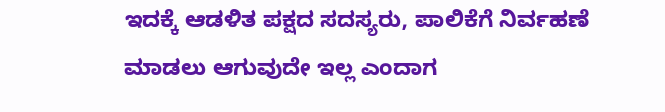ಇದಕ್ಕೆ ಆಡಳಿತ ಪಕ್ಷದ ಸದಸ್ಯರು, ಪಾಲಿಕೆಗೆ ನಿರ್ವಹಣೆ ಮಾಡಲು ಆಗುವುದೇ ಇಲ್ಲ ಎಂದಾಗ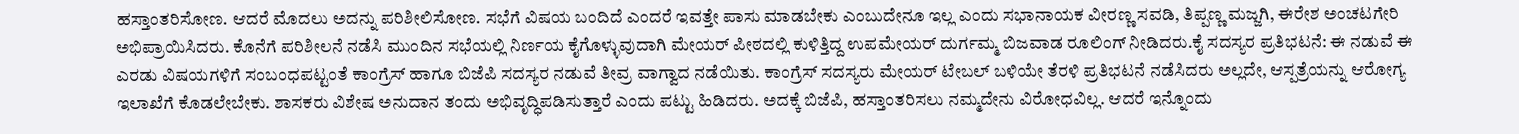ಹಸ್ತಾಂತರಿಸೋಣ. ಆದರೆ ಮೊದಲು ಅದನ್ನು ಪರಿಶೀಲಿಸೋಣ. ಸಭೆಗೆ ವಿಷಯ ಬಂದಿದೆ ಎಂದರೆ ಇವತ್ತೇ ಪಾಸು ಮಾಡಬೇಕು ಎಂಬುದೇನೂ ಇಲ್ಲ ಎಂದು ಸಭಾನಾಯಕ ವೀರಣ್ಣ ಸವಡಿ, ತಿಪ್ಪಣ್ಣ ಮಜ್ಜಗಿ, ಈರೇಶ ಅಂಚಟಗೇರಿ ಅಭಿಪ್ರಾಯಿಸಿದರು. ಕೊನೆಗೆ ಪರಿಶೀಲನೆ ನಡೆಸಿ ಮುಂದಿನ ಸಭೆಯಲ್ಲಿ ನಿರ್ಣಯ ಕೈಗೊಳ್ಳುವುದಾಗಿ ಮೇಯರ್ ಪೀಠದಲ್ಲಿ ಕುಳಿತ್ತಿದ್ದ ಉಪಮೇಯರ್ ದುರ್ಗಮ್ಮ ಬಿಜವಾಡ ರೂಲಿಂಗ್ ನೀಡಿದರು.ಕೈ ಸದಸ್ಯರ ಪ್ರತಿಭಟನೆ: ಈ ನಡುವೆ ಈ ಎರಡು ವಿಷಯಗಳಿಗೆ ಸಂಬಂಧಪಟ್ಟಂತೆ ಕಾಂಗ್ರೆಸ್ ಹಾಗೂ ಬಿಜೆಪಿ ಸದಸ್ಯರ ನಡುವೆ ತೀವ್ರ ವಾಗ್ವಾದ ನಡೆಯಿತು. ಕಾಂಗ್ರೆಸ್ ಸದಸ್ಯರು ಮೇಯರ್ ಟೇಬಲ್ ಬಳಿಯೇ ತೆರಳಿ ಪ್ರತಿಭಟನೆ ನಡೆಸಿದರು ಅಲ್ಲದೇ, ಆಸ್ಪತ್ರೆಯನ್ನು ಆರೋಗ್ಯ ಇಲಾಖೆಗೆ ಕೊಡಲೇಬೇಕು. ಶಾಸಕರು ವಿಶೇಷ ಅನುದಾನ ತಂದು ಅಭಿವೃದ್ಧಿಪಡಿಸುತ್ತಾರೆ ಎಂದು ಪಟ್ಟು ಹಿಡಿದರು. ಅದಕ್ಕೆ ಬಿಜೆಪಿ, ಹಸ್ತಾಂತರಿಸಲು ನಮ್ಮದೇನು ವಿರೋಧವಿಲ್ಲ. ಆದರೆ ಇನ್ನೊಂದು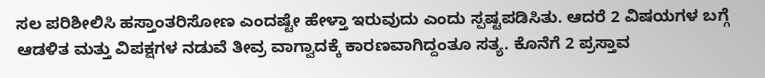ಸಲ ಪರಿಶೀಲಿಸಿ ಹಸ್ತಾಂತರಿಸೋಣ ಎಂದಷ್ಟೇ ಹೇಳ್ತಾ ಇರುವುದು ಎಂದು ಸ್ಪಷ್ಟಪಡಿಸಿತು. ಆದರೆ 2 ವಿಷಯಗಳ ಬಗ್ಗೆ ಆಡಳಿತ ಮತ್ತು ವಿಪಕ್ಷಗಳ ನಡುವೆ ತೀವ್ರ ವಾಗ್ವಾದಕ್ಕೆ ಕಾರಣವಾಗಿದ್ದಂತೂ ಸತ್ಯ. ಕೊನೆಗೆ 2 ಪ್ರಸ್ತಾವ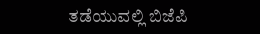ತಡೆಯುವಲ್ಲಿ ಬಿಜೆಪಿ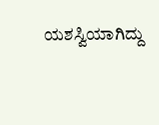ಯಶಸ್ವಿಯಾಗಿದ್ದು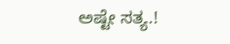ಅಷ್ಟೇ ಸತ್ಯ.!